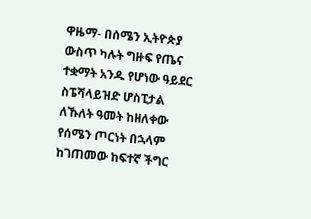ዋዜማ- በሰሜን ኢትዮጵያ ውስጥ ካሉት ግዙፍ የጤና ተቋማት አንዱ የሆነው ዓይደር ስፔሻላይዝድ ሆስፒታል ለኹለት ዓመት ከዘለቀው የሰሜን ጦርነት በኋላም ከገጠመው ከፍተኛ ችግር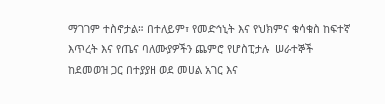ማገገም ተስኖታል። በተለይም፣ የመድኅኒት እና የህክምና ቁሳቁስ ከፍተኛ እጥረት እና የጤና ባለሙያዎችን ጨምሮ የሆስፒታሉ  ሠራተኞች ከደመወዝ ጋር በተያያዘ ወደ መሀል አገር እና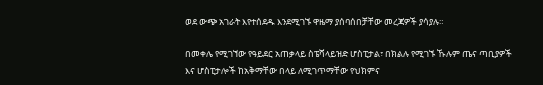ወደ ውጭ አገራት እየተሰደዱ እንደሚገኙ ዋዜማ ያሰባሰበቻቸው መረጃዎች ያሳያሉ።

በመቀሌ የሚገኘው የዓይደር አጠቃላይ ስፔሻላይዝድ ሆስፒታል፣ በክልሉ የሚገኙ ኹሉም ጤና ጣቢያዎች እና ሆስፒታሎች ከአቅማቸው በላይ ለሚገጥማቸው የህክምና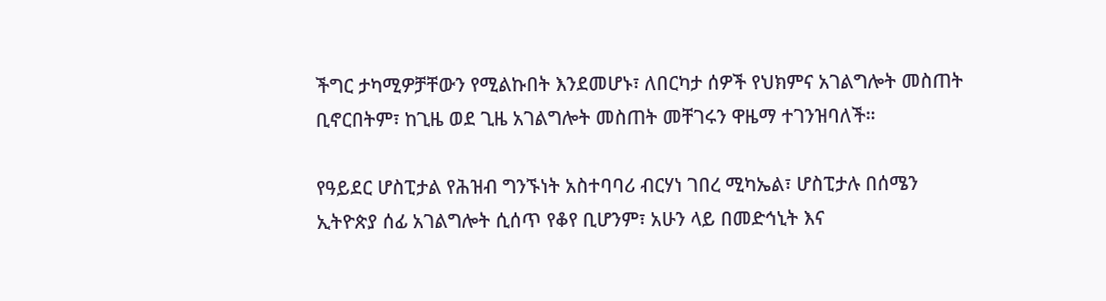ችግር ታካሚዎቻቸውን የሚልኩበት እንደመሆኑ፣ ለበርካታ ሰዎች የህክምና አገልግሎት መስጠት ቢኖርበትም፣ ከጊዜ ወደ ጊዜ አገልግሎት መስጠት መቸገሩን ዋዜማ ተገንዝባለች።

የዓይደር ሆስፒታል የሕዝብ ግንኙነት አስተባባሪ ብርሃነ ገበረ ሚካኤል፣ ሆስፒታሉ በሰሜን ኢትዮጵያ ሰፊ አገልግሎት ሲሰጥ የቆየ ቢሆንም፣ አሁን ላይ በመድኅኒት እና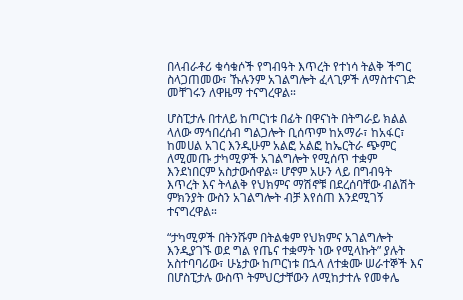በላብራቶሪ ቁሳቁሶች የግብዓት እጥረት የተነሳ ትልቅ ችግር ስላጋጠመው፣ ኹሉንም አገልግሎት ፈላጊዎች ለማስተናገድ መቸገሩን ለዋዜማ ተናግረዋል።

ሆስፒታሉ በተለይ ከጦርነቱ በፊት በዋናነት በትግራይ ክልል ላለው ማኅበረሰብ ግልጋሎት ቢሰጥም ከአማራ፣ ከአፋር፣ ከመሀል አገር እንዲሁም አልፎ አልፎ ከኤርትራ ጭምር ለሚመጡ ታካሚዎች አገልግሎት የሚሰጥ ተቋም እንደነበርም አስታውሰዋል። ሆኖም አሁን ላይ በግብዓት እጥረት እና ትላልቅ የህክምና ማሽኖቹ በደረሰባቸው ብልሽት ምክንያት ውስን አገልግሎት ብቻ እየሰጠ እንደሚገኝ ተናግረዋል።

“ታካሚዎች በትንሹም በትልቁም የህክምና አገልግሎት እንዲያገኙ ወደ ግል የጤና ተቋማት ነው የሚላኩት” ያሉት አስተባባሪው፣ ሁኔታው ከጦርነቱ በኋላ ለተቋሙ ሠራተኞች እና በሆስፒታሉ ውስጥ ትምህርታቸውን ለሚከታተሉ የመቀሌ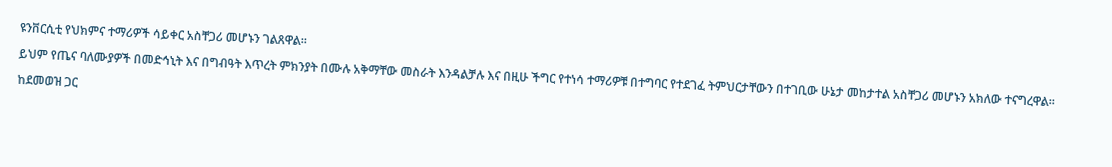ዩንቨርሲቲ የህክምና ተማሪዎች ሳይቀር አስቸጋሪ መሆኑን ገልጸዋል።

ይህም የጤና ባለሙያዎች በመድኅኒት እና በግብዓት እጥረት ምክንያት በሙሉ አቅማቸው መስራት እንዳልቻሉ እና በዚሁ ችግር የተነሳ ተማሪዎቹ በተግባር የተደገፈ ትምህርታቸውን በተገቢው ሁኔታ መከታተል አስቸጋሪ መሆኑን አክለው ተናግረዋል።

ከደመወዝ ጋር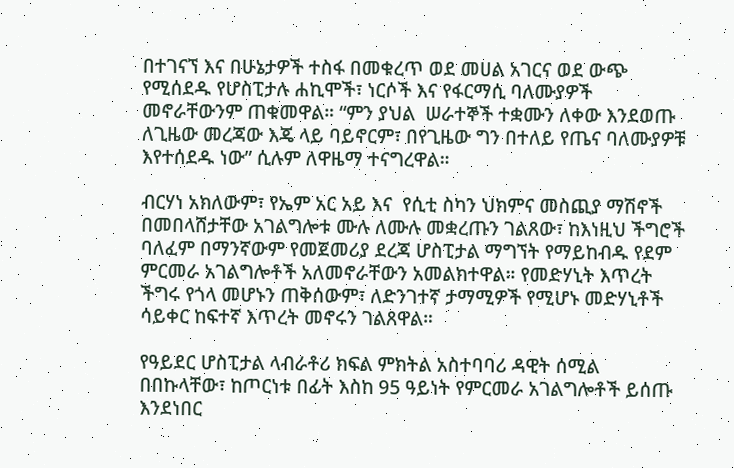በተገናኘ እና በሁኔታዎች ተስፋ በመቁረጥ ወደ መሀል አገርና ወደ ውጭ የሚሰደዱ የሆስፒታሉ ሐኪሞች፣ ነርሶች እና የፋርማሲ ባለሙያዎች መኖራቸውንም ጠቁመዋል። “ምን ያህል  ሠራተኞች ተቋሙን ለቀው እንደወጡ ለጊዜው መረጃው እጄ ላይ ባይኖርም፣ በየጊዜው ግን በተለይ የጤና ባለሙያዎቹ እየተሰደዱ ነው” ሲሉም ለዋዜማ ተናግረዋል።

ብርሃነ አክለውም፣ የኤም አር አይ እና  የሲቲ ስካን ህክምና መስጪያ ማሽኖች በመበላሸታቸው አገልግሎቱ ሙሉ ለሙሉ መቋረጡን ገልጸው፣ ከእነዚህ ችግሮች ባለፈም በማንኛውም የመጀመሪያ ደረጃ ሆስፒታል ማግኘት የማይከብዱ የደም ምርመራ አገልግሎቶች አለመኖራቸውን አመልክተዋል። የመድሃኒት እጥረት ችግሩ የጎላ መሆኑን ጠቅሰውም፣ ለድንገተኛ ታማሚዎች የሚሆኑ መድሃኒቶች ሳይቀር ከፍተኛ እጥረት መኖሩን ገልጸዋል።

የዓይደር ሆስፒታል ላብራቶሪ ክፍል ምክትል አስተባባሪ ዳዊት ሰሚል በበኩላቸው፣ ከጦርነቱ በፊት እስከ 95 ዓይነት የምርመራ አገልግሎቶች ይሰጡ እንደነበር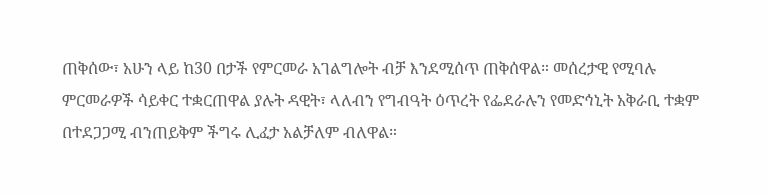ጠቅሰው፣ አሁን ላይ ከ30 በታች የምርመራ አገልግሎት ብቻ እንደሚሰጥ ጠቅሰዋል። መሰረታዊ የሚባሉ ምርመራዎች ሳይቀር ተቋርጠዋል ያሉት ዳዊት፣ ላለብን የግብዓት ዕጥረት የፌደራሉን የመድኅኒት አቅራቢ ተቋም በተደጋጋሚ ብንጠይቅም ችግሩ ሊፈታ አልቻለም ብለዋል።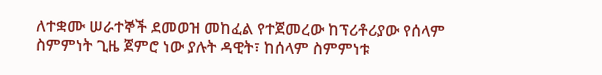ለተቋሙ ሠራተኞች ደመወዝ መከፈል የተጀመረው ከፕሪቶሪያው የሰላም ስምምነት ጊዜ ጀምሮ ነው ያሉት ዳዊት፣ ከሰላም ስምምነቱ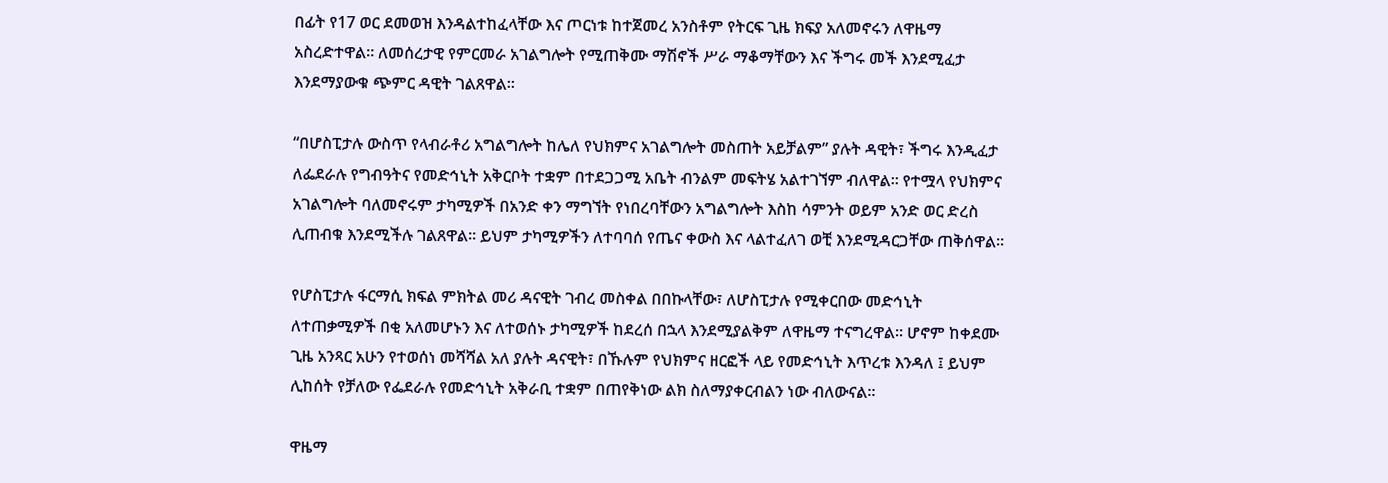በፊት የ17 ወር ደመወዝ እንዳልተከፈላቸው እና ጦርነቱ ከተጀመረ አንስቶም የትርፍ ጊዜ ክፍያ አለመኖሩን ለዋዜማ አስረድተዋል። ለመሰረታዊ የምርመራ አገልግሎት የሚጠቅሙ ማሽኖች ሥራ ማቆማቸውን እና ችግሩ መች እንደሚፈታ እንደማያውቁ ጭምር ዳዊት ገልጸዋል።

“በሆስፒታሉ ውስጥ የላብራቶሪ አግልግሎት ከሌለ የህክምና አገልግሎት መስጠት አይቻልም” ያሉት ዳዊት፣ ችግሩ እንዲፈታ ለፌደራሉ የግብዓትና የመድኅኒት አቅርቦት ተቋም በተደጋጋሚ አቤት ብንልም መፍትሄ አልተገኘም ብለዋል። የተሟላ የህክምና አገልግሎት ባለመኖሩም ታካሚዎች በአንድ ቀን ማግኘት የነበረባቸውን አግልግሎት እስከ ሳምንት ወይም አንድ ወር ድረስ ሊጠብቁ እንደሚችሉ ገልጸዋል። ይህም ታካሚዎችን ለተባባሰ የጤና ቀውስ እና ላልተፈለገ ወቺ እንደሚዳርጋቸው ጠቅሰዋል።

የሆስፒታሉ ፋርማሲ ክፍል ምክትል መሪ ዳናዊት ገብረ መስቀል በበኩላቸው፣ ለሆስፒታሉ የሚቀርበው መድኅኒት ለተጠቃሚዎች በቂ አለመሆኑን እና ለተወሰኑ ታካሚዎች ከደረሰ በኋላ እንደሚያልቅም ለዋዜማ ተናግረዋል። ሆኖም ከቀደሙ ጊዜ አንጻር አሁን የተወሰነ መሻሻል አለ ያሉት ዳናዊት፣ በኹሉም የህክምና ዘርፎች ላይ የመድኅኒት እጥረቱ እንዳለ ፤ ይህም ሊከሰት የቻለው የፌደራሉ የመድኅኒት አቅራቢ ተቋም በጠየቅነው ልክ ስለማያቀርብልን ነው ብለውናል።

ዋዜማ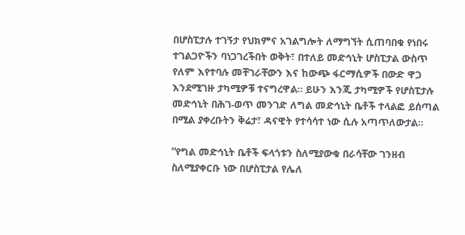በሆስፒታሉ ተገኝታ የህክምና አገልግሎት ለማግኘት ሲጠባበቁ የነበሩ ተገልጋዮችን ባነጋገረችበት ወቅት፣ በተለይ መድኅኒት ሆስፒታል ውስጥ የለም እየተባሉ መቸገራቸውን እና ከውጭ ፋርማሲዎች በውድ ዋጋ እንደሚገዙ ታካሚዎቹ ተናግረዋል። ይሁን እንጂ ታካሚዎች የሆስፒታሉ መድኅኒት በሕገ-ወጥ መንገድ ለግል መድኅኒት ቤቶች ተላልፎ ይሰጣል በሚል ያቀረቡትን ቅሬታ፣ ዳናዊት የተሳሳተ ነው ሲሉ አጣጥለውታል።

“የግል መድኅኒት ቤቶች ፍላጎቱን ስለሚያውቁ በራሳቸው ገንዘብ ስለሚያቀርቡ ነው በሆስፒታል የሌለ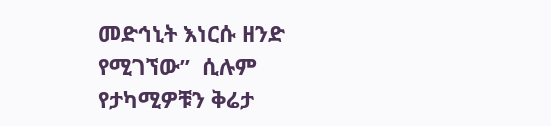መድኅኒት እነርሱ ዘንድ የሚገኘው”  ሲሉም የታካሚዎቹን ቅሬታ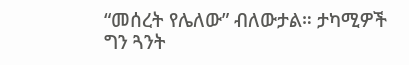“መሰረት የሌለው” ብለውታል። ታካሚዎች ግን ጓንት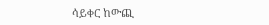ሳይቀር ከውጪ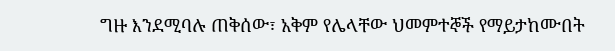ግዙ እንደሚባሉ ጠቅሰው፣ አቅም የሌላቸው ህመምተኞች የማይታከሙበት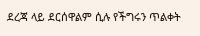ደረጃ ላይ ደርሰዋልም ሲሉ የችግሩን ጥልቀት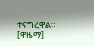ተናግረዋል።  [ዋዜማ]